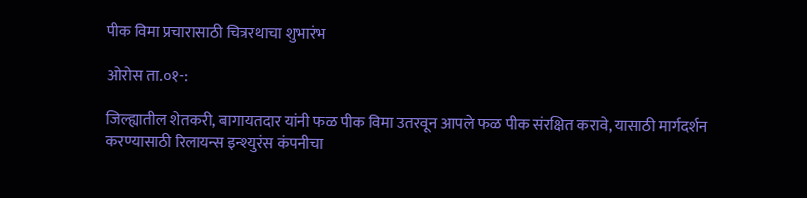पीक विमा प्रचारासाठी चित्ररथाचा शुभारंभ

ओरोस ता.०१-:

जिल्ह्यातील शेतकरी, बागायतदार यांनी फळ पीक विमा उतरवून आपले फळ पीक संरक्षित करावे, यासाठी मार्गदर्शन करण्यासाठी रिलायन्स इन्श्युरंस कंपनीचा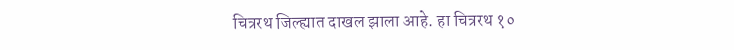चित्ररथ जिल्ह्यात दाखल झाला आहे. हा चित्ररथ १०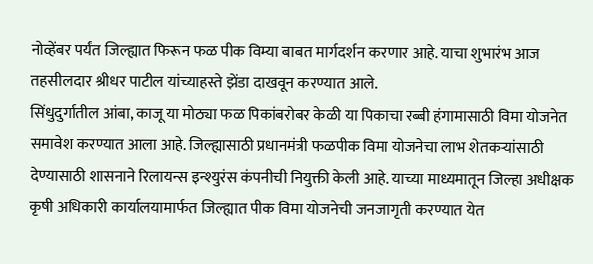नोव्हेंबर पर्यंत जिल्ह्यात फिरून फळ पीक विम्या बाबत मार्गदर्शन करणार आहे. याचा शुभारंभ आज तहसीलदार श्रीधर पाटील यांच्याहस्ते झेंडा दाखवून करण्यात आले.
सिंधुदुर्गातील आंबा, काजू या मोठ्या फळ पिकांबरोबर केळी या पिकाचा रब्बी हंगामासाठी विमा योजनेत समावेश करण्यात आला आहे. जिल्ह्यासाठी प्रधानमंत्री फळपीक विमा योजनेचा लाभ शेतकऱ्यांसाठी देण्यासाठी शासनाने रिलायन्स इन्श्युरंस कंपनीची नियुक्ती केली आहे. याच्या माध्यमातून जिल्हा अधीक्षक कृषी अधिकारी कार्यालयामार्फत जिल्ह्यात पीक विमा योजनेची जनजागृती करण्यात येत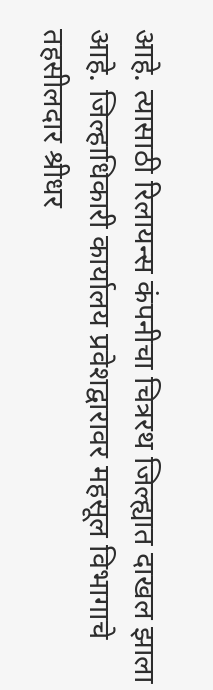आहे. त्यासाठी रिलायन्स कंपनीचा चित्ररथ जिल्ह्यात दाखल झाला आहे. जिल्हाधिकारी कार्यालय प्रवेशद्वारावर महसूल विभागाचे तहसीलदार श्रीधर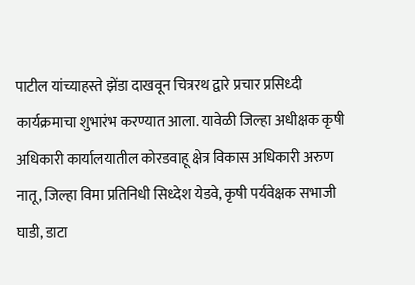पाटील यांच्याहस्ते झेंडा दाखवून चित्ररथ द्वारे प्रचार प्रसिध्दी कार्यक्रमाचा शुभारंभ करण्यात आला. यावेळी जिल्हा अधीक्षक कृषी अधिकारी कार्यालयातील कोरडवाहू क्षेत्र विकास अधिकारी अरुण नातू, जिल्हा विमा प्रतिनिधी सिध्देश येडवे, कृषी पर्यवेक्षक सभाजी घाडी, डाटा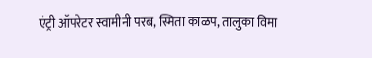एंट्री ऑपरेटर स्वामीनी परब, स्मिता काळप, तालुका विमा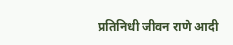प्रतिनिधी जीवन राणे आदी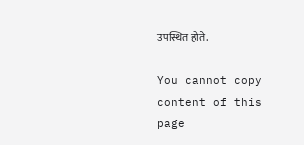उपस्थित होते.

You cannot copy content of this page